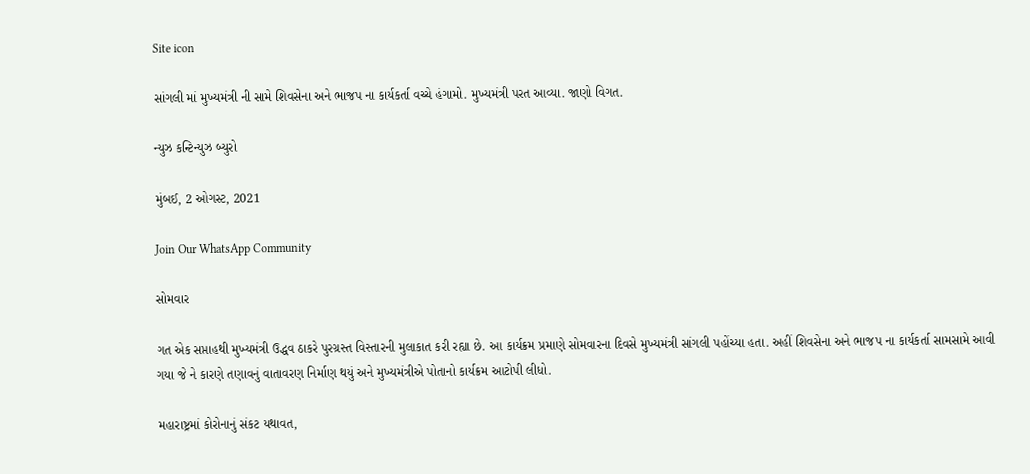Site icon

સાંગલી માં મુખ્યમંત્રી ની સામે શિવસેના અને ભાજપ ના કાર્યકર્તા વચ્ચે હંગામો. મુખ્યમંત્રી પરત આવ્યા. જાણો વિગત.

ન્યુઝ કન્ટિન્યુઝ બ્યુરો

મુંબઈ, 2 ઓગસ્ટ, 2021

Join Our WhatsApp Community

સોમવાર

ગત એક સપ્તાહથી મુખ્યમંત્રી ઉદ્ધવ ઠાકરે પુરગ્રસ્ત વિસ્તારની મુલાકાત કરી રહ્યા છે. આ કાર્યક્રમ પ્રમાણે સોમવારના દિવસે મુખ્યમંત્રી સાંગલી પહોંચ્યા હતા. અહીં શિવસેના અને ભાજપ ના કાર્યકર્તા સામસામે આવી ગયા જે ને કારણે તણાવનું વાતાવરણ નિર્માણ થયું અને મુખ્યમંત્રીએ પોતાનો કાર્યક્રમ આટોપી લીધો.

મહારાષ્ટ્રમાં કોરોનાનું સંકટ યથાવત,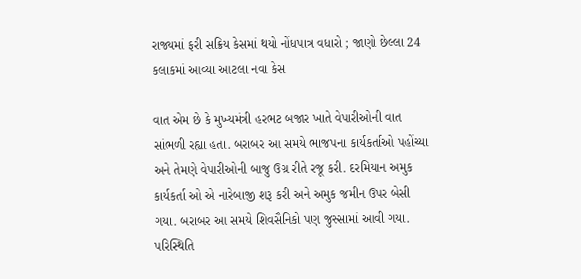રાજ્યમાં ફરી સક્રિય કેસમાં થયો નોંધપાત્ર વધારો ; જાણો છેલ્લા 24 કલાકમાં આવ્યા આટલા નવા કેસ

વાત એમ છે કે મુખ્યમંત્રી હરભટ બજાર ખાતે વેપારીઓની વાત સાંભળી રહ્યા હતા. બરાબર આ સમયે ભાજપના કાર્યકર્તાઓ પહોંચ્યા અને તેમણે વેપારીઓની બાજુ ઉગ્ર રીતે રજૂ કરી. દરમિયાન અમુક કાર્યકર્તા ઓ એ નારેબાજી શરૂ કરી અને અમુક જમીન ઉપર બેસી ગયા. બરાબર આ સમયે શિવસૈનિકો પણ જુસ્સામાં આવી ગયા. પરિસ્થિતિ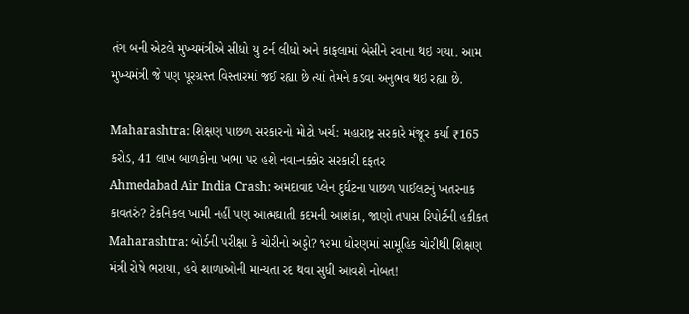તંગ બની એટલે મુખ્યમંત્રીએ સીધો યુ ટર્ન લીધો અને કાફલામાં બેસીને રવાના થઇ ગયા. આમ મુખ્યમંત્રી જે પણ પૂરગ્રસ્ત વિસ્તારમાં જઈ રહ્યા છે ત્યાં તેમને કડવા અનુભવ થઇ રહ્યા છે.

Maharashtra: શિક્ષણ પાછળ સરકારનો મોટો ખર્ચ: મહારાષ્ટ્ર સરકારે મંજૂર કર્યા ₹165 કરોડ, 41 લાખ બાળકોના ખભા પર હશે નવા-નક્કોર સરકારી દફતર
Ahmedabad Air India Crash: અમદાવાદ પ્લેન દુર્ઘટના પાછળ પાઈલટનું ખતરનાક કાવતરું? ટેકનિકલ ખામી નહીં પણ આત્મઘાતી કદમની આશંકા, જાણો તપાસ રિપોર્ટની હકીકત
Maharashtra: બોર્ડની પરીક્ષા કે ચોરીનો અડ્ડો? ૧૨મા ધોરણમાં સામૂહિક ચોરીથી શિક્ષણ મંત્રી રોષે ભરાયા, હવે શાળાઓની માન્યતા રદ થવા સુધી આવશે નોબત!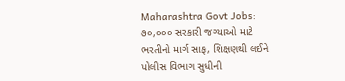Maharashtra Govt Jobs: ૭૦,૦૦૦ સરકારી જગ્યાઓ માટે ભરતીનો માર્ગ સાફ, શિક્ષણથી લઈને પોલીસ વિભાગ સુધીની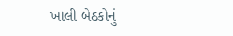ખાલી બેઠકોનું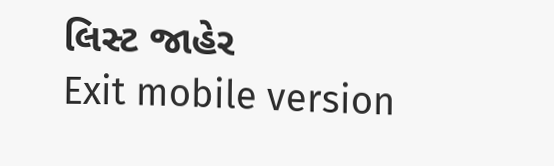લિસ્ટ જાહેર
Exit mobile version